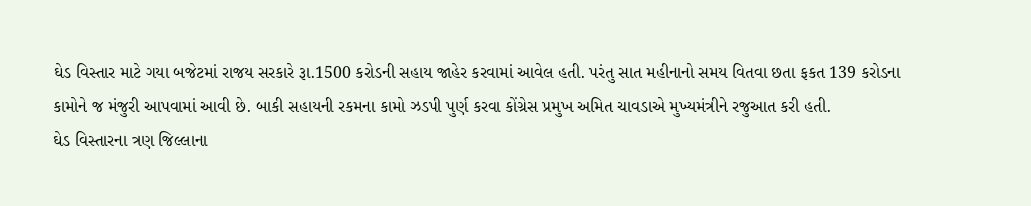ઘેડ વિસ્તાર માટે ગયા બજેટમાં રાજય સરકારે રૂા.1500 કરોડની સહાય જાહેર કરવામાં આવેલ હતી. પરંતુ સાત મહીનાનો સમય વિતવા છતા ફકત 139 કરોડના કામોને જ મંજુરી આપવામાં આવી છે. બાકી સહાયની રકમના કામો ઝડપી પુર્ણ કરવા કોંગ્રેસ પ્રમુખ અમિત ચાવડાએ મુખ્યમંત્રીને રજુઆત કરી હતી.
ઘેડ વિસ્તારના ત્રણ જિલ્લાના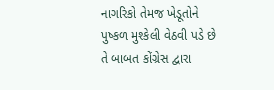નાગરિકો તેમજ ખેડૂતોને પુષ્કળ મુશ્કેલી વેઠવી પડે છે તે બાબત કોંગ્રેસ દ્વારા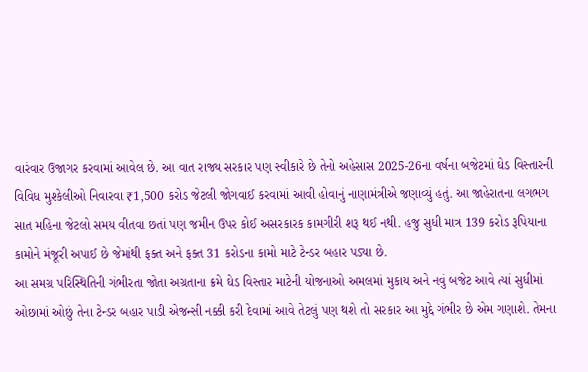વારંવાર ઉજાગર કરવામાં આવેલ છે. આ વાત રાજ્ય સરકાર પણ સ્વીકારે છે તેનો અહેસાસ 2025-26ના વર્ષના બજેટમાં ઘેડ વિસ્તારની વિવિધ મુશ્કેલીઓ નિવારવા ₹1,500 કરોડ જેટલી જોગવાઈ કરવામાં આવી હોવાનું નાણામંત્રીએ જણાવ્યું હતું. આ જાહેરાતના લગભગ સાત મહિના જેટલો સમય વીતવા છતાં પણ જમીન ઉપર કોઈ અસરકારક કામગીરી શરૂ થઈ નથી. હજુ સુધી માત્ર 139 કરોડ રૂપિયાના કામોને મંજૂરી અપાઈ છે જેમાંથી ફક્ત અને ફક્ત 31 કરોડના કામો માટે ટેન્ડર બહાર પડ્યા છે.
આ સમગ્ર પરિસ્થિતિની ગંભીરતા જોતા અગ્રતાના ક્રમે ઘેડ વિસ્તાર માટેની યોજનાઓ અમલમાં મુકાય અને નવું બજેટ આવે ત્યાં સુધીમાં ઓછામાં ઓછું તેના ટેન્ડર બહાર પાડી એજન્સી નક્કી કરી દેવામાં આવે તેટલું પણ થશે તો સરકાર આ મુદ્દે ગંભીર છે એમ ગણાશે. તેમના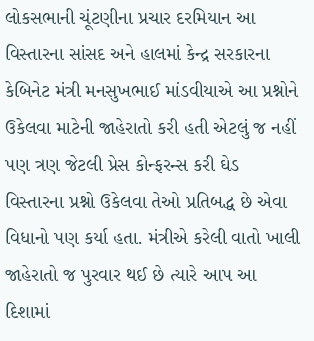લોકસભાની ચૂંટણીના પ્રચાર દરમિયાન આ વિસ્તારના સાંસદ અને હાલમાં કેન્દ્ર સરકારના કેબિનેટ મંત્રી મનસુખભાઈ માંડવીયાએ આ પ્રશ્નોને ઉકેલવા માટેની જાહેરાતો કરી હતી એટલું જ નહીં પણ ત્રણ જેટલી પ્રેસ કોન્ફરન્સ કરી ઘેડ વિસ્તારના પ્રશ્નો ઉકેલવા તેઓ પ્રતિબદ્ધ છે એવા વિધાનો પણ કર્યા હતા. મંત્રીએ કરેલી વાતો ખાલી જાહેરાતો જ પુરવાર થઈ છે ત્યારે આપ આ દિશામાં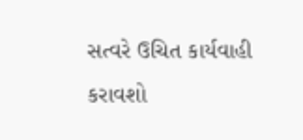સત્વરે ઉચિત કાર્યવાહી કરાવશો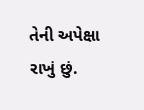તેની અપેક્ષા રાખું છું.